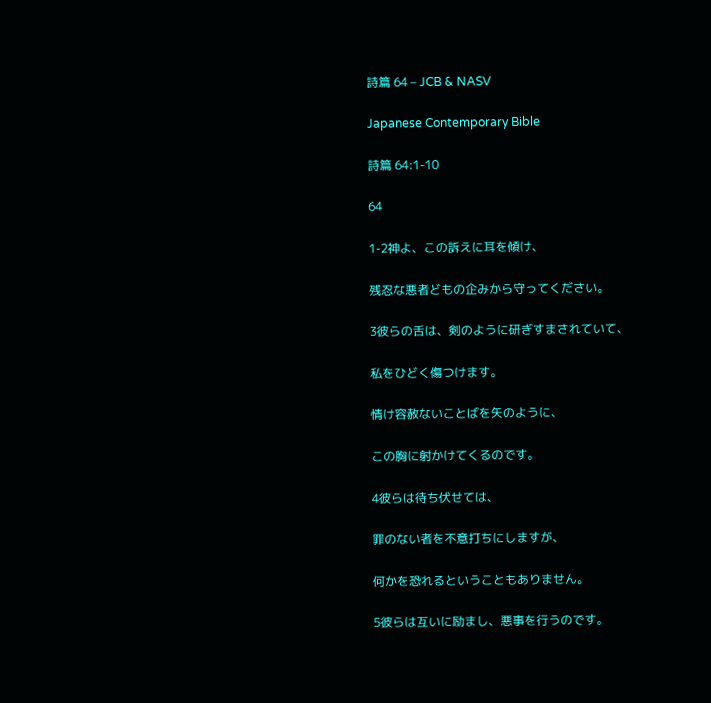詩篇 64 – JCB & NASV

Japanese Contemporary Bible

詩篇 64:1-10

64

1-2神よ、この訴えに耳を傾け、

残忍な悪者どもの企みから守ってください。

3彼らの舌は、剣のように研ぎすまされていて、

私をひどく傷つけます。

情け容赦ないことばを矢のように、

この胸に射かけてくるのです。

4彼らは待ち伏せては、

罪のない者を不意打ちにしますが、

何かを恐れるということもありません。

5彼らは互いに励まし、悪事を行うのです。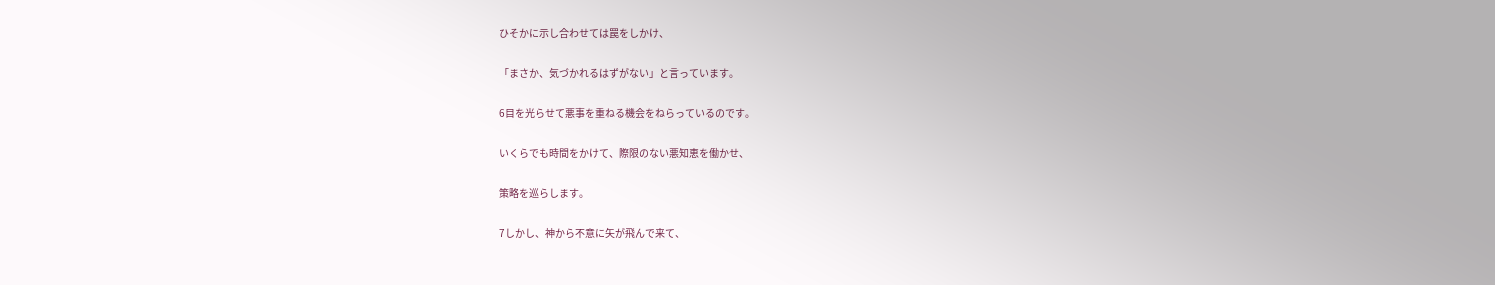ひそかに示し合わせては罠をしかけ、

「まさか、気づかれるはずがない」と言っています。

6目を光らせて悪事を重ねる機会をねらっているのです。

いくらでも時間をかけて、際限のない悪知恵を働かせ、

策略を巡らします。

7しかし、神から不意に矢が飛んで来て、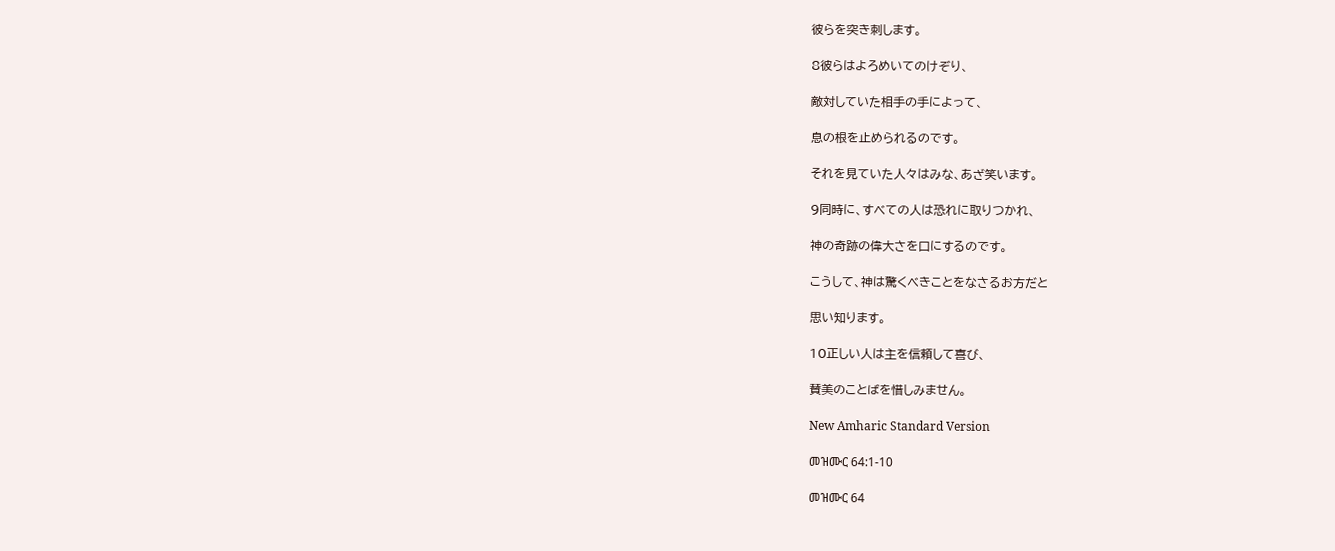彼らを突き刺します。

8彼らはよろめいてのけぞり、

敵対していた相手の手によって、

息の根を止められるのです。

それを見ていた人々はみな、あざ笑います。

9同時に、すべての人は恐れに取りつかれ、

神の奇跡の偉大さを口にするのです。

こうして、神は驚くべきことをなさるお方だと

思い知ります。

10正しい人は主を信頼して喜び、

賛美のことばを惜しみません。

New Amharic Standard Version

መዝሙር 64:1-10

መዝሙር 64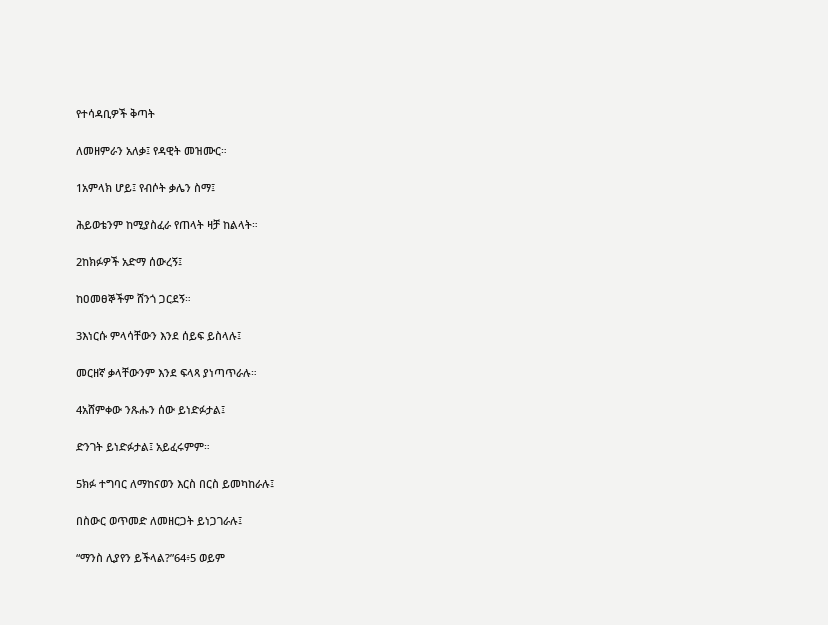የተሳዳቢዎች ቅጣት

ለመዘምራን አለቃ፤ የዳዊት መዝሙር።

1አምላክ ሆይ፤ የብሶት ቃሌን ስማ፤

ሕይወቴንም ከሚያስፈራ የጠላት ዛቻ ከልላት።

2ከክፉዎች አድማ ሰውረኝ፤

ከዐመፀኞችም ሸንጎ ጋርደኝ።

3እነርሱ ምላሳቸውን እንደ ሰይፍ ይስላሉ፤

መርዘኛ ቃላቸውንም እንደ ፍላጻ ያነጣጥራሉ።

4አሸምቀው ንጹሑን ሰው ይነድፉታል፤

ድንገት ይነድፉታል፤ አይፈሩምም።

5ክፉ ተግባር ለማከናወን እርስ በርስ ይመካከራሉ፤

በስውር ወጥመድ ለመዘርጋት ይነጋገራሉ፤

“ማንስ ሊያየን ይችላል?”64፥5 ወይም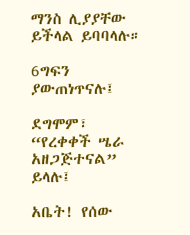ማንስ ሊያያቸው ይችላል ይባባላሉ።

6ግፍን ያውጠነጥናሉ፤

ደግሞም፣ “የረቀቀች ሤራ አዘጋጅተናል” ይላሉ፤

አቤት! የሰው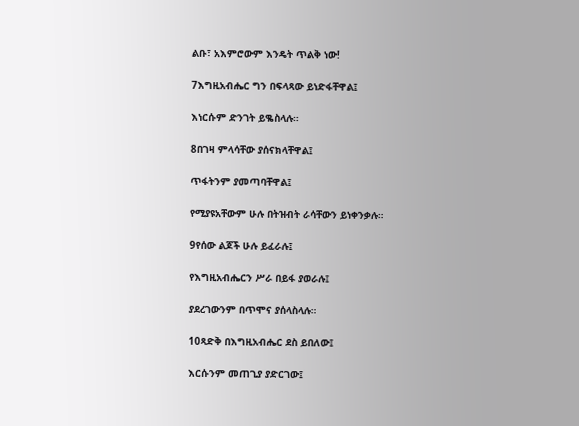ልቡ፣ አእምሮውም እንዴት ጥልቅ ነው!

7እግዚአብሔር ግን በፍላጻው ይነድፋቸዋል፤

እነርሱም ድንገት ይቈስላሉ።

8በገዛ ምላሳቸው ያሰናክላቸዋል፤

ጥፋትንም ያመጣባቸዋል፤

የሚያዩአቸውም ሁሉ በትዝብት ራሳቸውን ይነቀንቃሉ።

9የሰው ልጆች ሁሉ ይፈራሉ፤

የእግዚአብሔርን ሥራ በይፋ ያወራሉ፤

ያደረገውንም በጥሞና ያሰላስላሉ።

10ጻድቅ በእግዚአብሔር ደስ ይበለው፤

እርሱንም መጠጊያ ያድርገው፤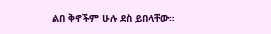ልበ ቅኖችም ሁሉ ደስ ይበላቸው።